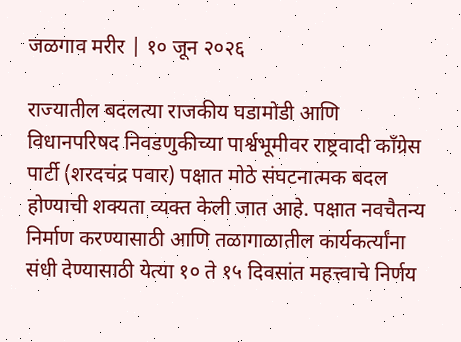जळगाव मरीर | १० जून २०२६

राज्यातील बदलत्या राजकीय घडामोडी आणि विधानपरिषद निवडणुकीच्या पार्श्वभूमीवर राष्ट्रवादी काँग्रेस पार्टी (शरदचंद्र पवार) पक्षात मोठे संघटनात्मक बदल होण्याची शक्यता व्यक्त केली जात आहे. पक्षात नवचैतन्य निर्माण करण्यासाठी आणि तळागाळातील कार्यकर्त्यांना संधी देण्यासाठी येत्या १० ते १५ दिवसांत महत्त्वाचे निर्णय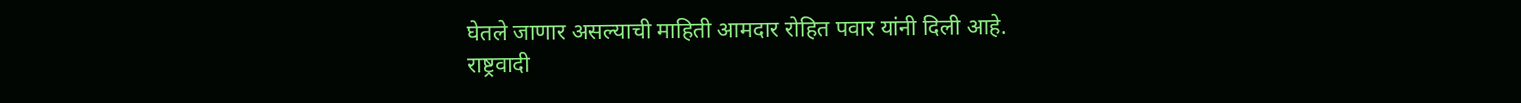घेतले जाणार असल्याची माहिती आमदार रोहित पवार यांनी दिली आहे.
राष्ट्रवादी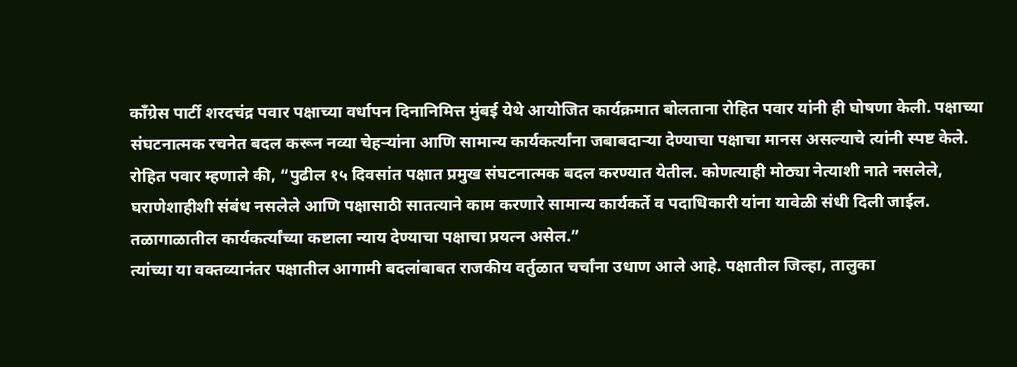काँग्रेस पार्टी शरदचंद्र पवार पक्षाच्या वर्धापन दिनानिमित्त मुंबई येथे आयोजित कार्यक्रमात बोलताना रोहित पवार यांनी ही घोषणा केली. पक्षाच्या संघटनात्मक रचनेत बदल करून नव्या चेहऱ्यांना आणि सामान्य कार्यकर्त्यांना जबाबदाऱ्या देण्याचा पक्षाचा मानस असल्याचे त्यांनी स्पष्ट केले.
रोहित पवार म्हणाले की, “पुढील १५ दिवसांत पक्षात प्रमुख संघटनात्मक बदल करण्यात येतील. कोणत्याही मोठ्या नेत्याशी नाते नसलेले, घराणेशाहीशी संबंध नसलेले आणि पक्षासाठी सातत्याने काम करणारे सामान्य कार्यकर्ते व पदाधिकारी यांना यावेळी संधी दिली जाईल. तळागाळातील कार्यकर्त्यांच्या कष्टाला न्याय देण्याचा पक्षाचा प्रयत्न असेल.”
त्यांच्या या वक्तव्यानंतर पक्षातील आगामी बदलांबाबत राजकीय वर्तुळात चर्चांना उधाण आले आहे. पक्षातील जिल्हा, तालुका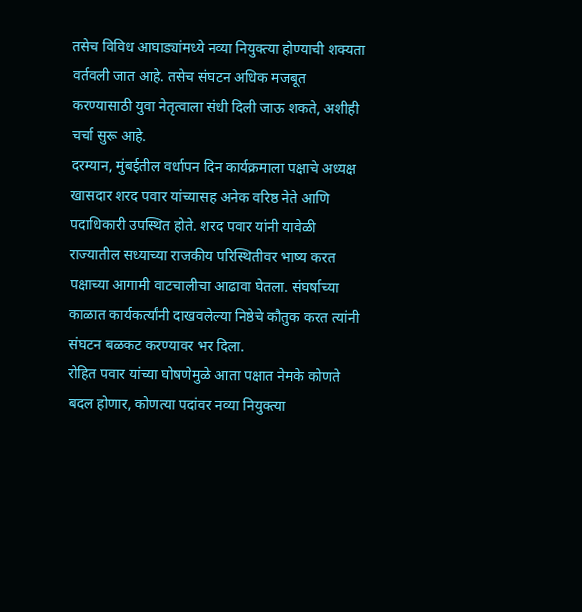तसेच विविध आघाड्यांमध्ये नव्या नियुक्त्या होण्याची शक्यता वर्तवली जात आहे. तसेच संघटन अधिक मजबूत करण्यासाठी युवा नेतृत्वाला संधी दिली जाऊ शकते, अशीही चर्चा सुरू आहे.
दरम्यान, मुंबईतील वर्धापन दिन कार्यक्रमाला पक्षाचे अध्यक्ष खासदार शरद पवार यांच्यासह अनेक वरिष्ठ नेते आणि पदाधिकारी उपस्थित होते. शरद पवार यांनी यावेळी राज्यातील सध्याच्या राजकीय परिस्थितीवर भाष्य करत पक्षाच्या आगामी वाटचालीचा आढावा घेतला. संघर्षाच्या काळात कार्यकर्त्यांनी दाखवलेल्या निष्ठेचे कौतुक करत त्यांनी संघटन बळकट करण्यावर भर दिला.
रोहित पवार यांच्या घोषणेमुळे आता पक्षात नेमके कोणते बदल होणार, कोणत्या पदांवर नव्या नियुक्त्या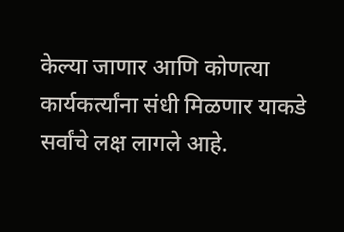केल्या जाणार आणि कोणत्या कार्यकर्त्यांना संधी मिळणार याकडे सर्वांचे लक्ष लागले आहे.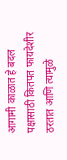आगामी काळात हे बदल पक्षासाठी कितपत फायदेशीर ठरतात आणि त्यामुळे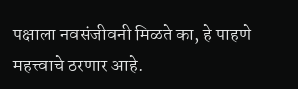पक्षाला नवसंजीवनी मिळते का, हे पाहणे महत्त्वाचे ठरणार आहे.